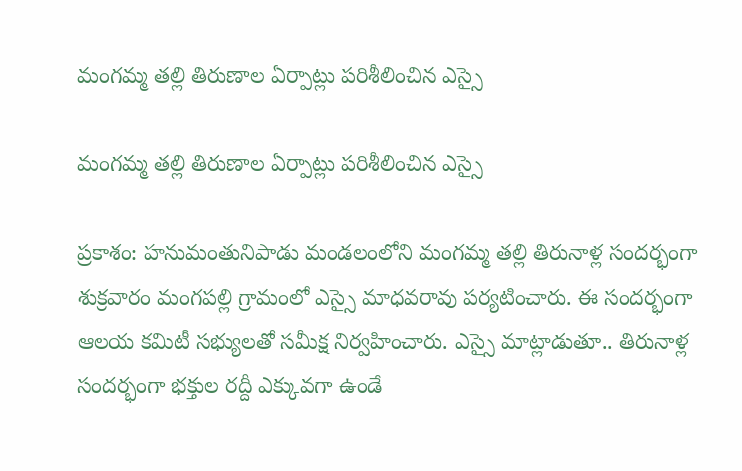మంగమ్మ తల్లి తిరుణాల ఏర్పాట్లు పరిశీలించిన ఎస్సై

మంగమ్మ తల్లి తిరుణాల ఏర్పాట్లు పరిశీలించిన ఎస్సై

ప్రకాశం: హనుమంతునిపాడు మండలంలోని మంగమ్మ తల్లి తిరునాళ్ల సందర్భంగా శుక్రవారం మంగపల్లి గ్రామంలో ఎస్సై మాధవరావు పర్యటించారు. ఈ సందర్భంగా ఆలయ కమిటీ సభ్యులతో సమీక్ష నిర్వహించారు. ఎస్సై మాట్లాడుతూ.. తిరునాళ్ల సందర్భంగా భక్తుల రద్దీ ఎక్కువగా ఉండే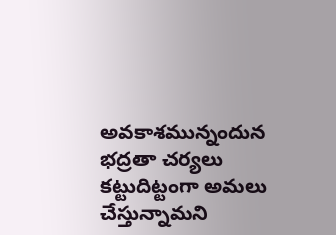అవకాశమున్నందున భద్రతా చర్యలు కట్టుదిట్టంగా అమలు చేస్తున్నామని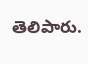తెలిపారు.